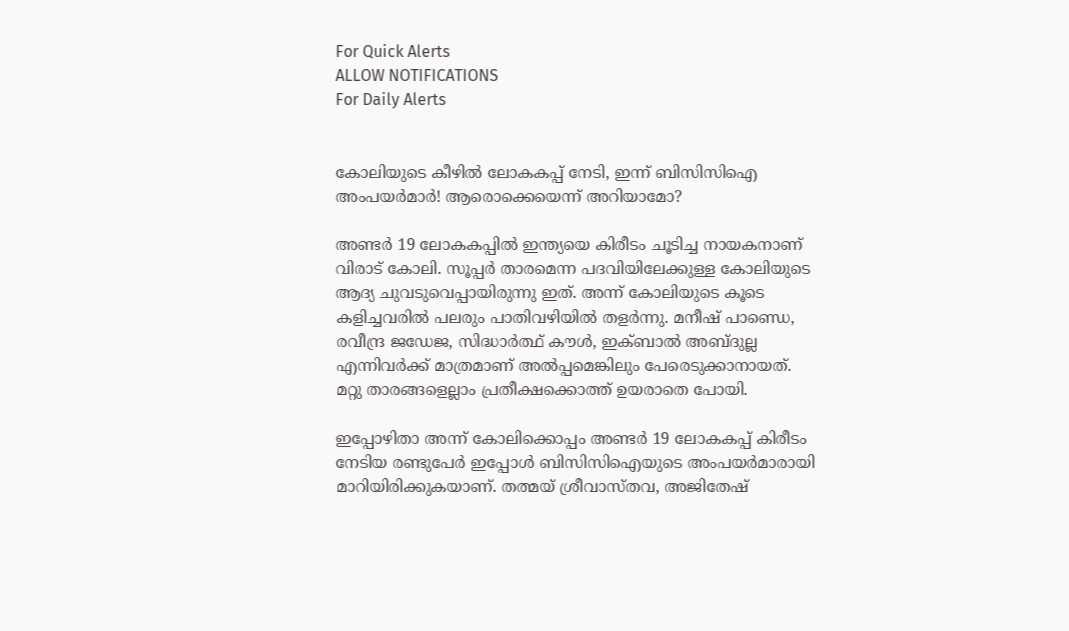For Quick Alerts
ALLOW NOTIFICATIONS
For Daily Alerts


കോലിയുടെ കീഴില്‍ ലോകകപ്പ് നേടി, ഇന്ന് ബിസിസിഐ അംപയര്‍മാര്‍! ആരൊക്കെയെന്ന് അറിയാമോ?

അണ്ടര്‍ 19 ലോകകപ്പില്‍ ഇന്ത്യയെ കിരീടം ചൂടിച്ച നായകനാണ് വിരാട് കോലി. സൂപ്പര്‍ താരമെന്ന പദവിയിലേക്കുള്ള കോലിയുടെ ആദ്യ ചുവടുവെപ്പായിരുന്നു ഇത്. അന്ന് കോലിയുടെ കൂടെ കളിച്ചവരില്‍ പലരും പാതിവഴിയില്‍ തളര്‍ന്നു. മനീഷ് പാണ്ഡെ, രവീന്ദ്ര ജഡേജ, സിദ്ധാര്‍ത്ഥ് കൗള്‍, ഇക്ബാല്‍ അബ്ദുല്ല എന്നിവര്‍ക്ക് മാത്രമാണ് അല്‍പ്പമെങ്കിലും പേരെടുക്കാനായത്. മറ്റു താരങ്ങളെല്ലാം പ്രതീക്ഷക്കൊത്ത് ഉയരാതെ പോയി.

ഇപ്പോഴിതാ അന്ന് കോലിക്കൊപ്പം അണ്ടര്‍ 19 ലോകകപ്പ് കിരീടം നേടിയ രണ്ടുപേര്‍ ഇപ്പോള്‍ ബിസിസിഐയുടെ അംപയര്‍മാരായി മാറിയിരിക്കുകയാണ്. തത്മയ് ശ്രീവാസ്തവ, അജിതേഷ്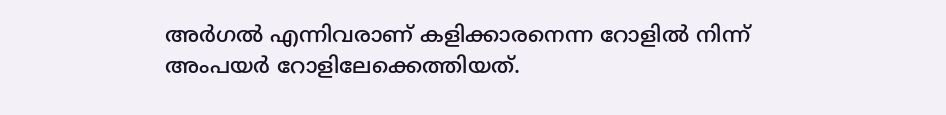അര്‍ഗല്‍ എന്നിവരാണ് കളിക്കാരനെന്ന റോളില്‍ നിന്ന് അംപയര്‍ റോളിലേക്കെത്തിയത്.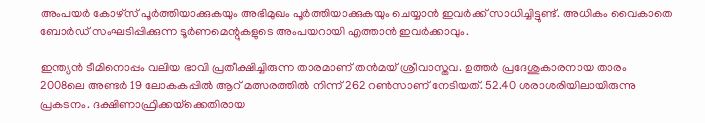അംപയര്‍ കോഴ്‌സ് പൂര്‍ത്തിയാക്കുകയും അഭിമുഖം പൂര്‍ത്തിയാക്കുകയും ചെയ്യാന്‍ ഇവര്‍ക്ക് സാധിച്ചിട്ടുണ്ട്. അധികം വൈകാതെ ബോര്‍ഡ് സംഘടിപ്പിക്കുന്ന ടൂര്‍ണമെന്റുകളുടെ അംപയറായി എത്താന്‍ ഇവര്‍ക്കാവും.

ഇന്ത്യന്‍ ടീമിനൊപ്പം വലിയ ഭാവി പ്രതീക്ഷിച്ചിരുന്ന താരമാണ് തന്‍മയ് ശ്രീവാസ്തവ. ഉത്തര്‍ പ്രദേശുകാരനായ താരം 2008ലെ അണ്ടര്‍ 19 ലോകകപ്പില്‍ ആറ് മത്സരത്തില്‍ നിന്ന് 262 റണ്‍സാണ് നേടിയത്. 52.40 ശരാശരിയിലായിരുന്നു പ്രകടനം. ദക്ഷിണാഫ്രിക്കയ്‌ക്കെതിരായ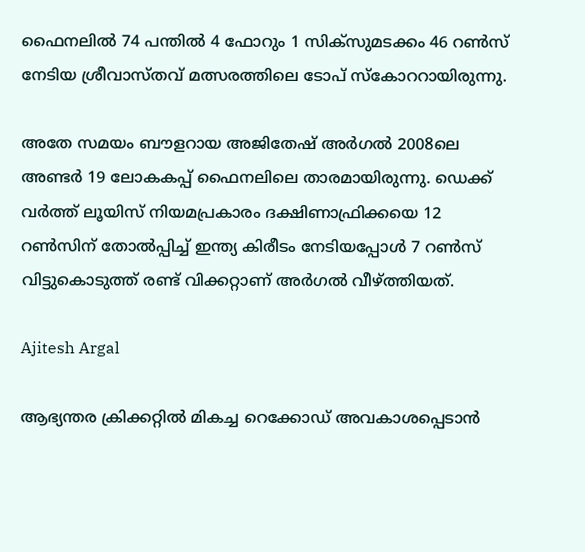ഫൈനലില്‍ 74 പന്തില്‍ 4 ഫോറും 1 സിക്‌സുമടക്കം 46 റണ്‍സ് നേടിയ ശ്രീവാസ്തവ് മത്സരത്തിലെ ടോപ് സ്‌കോററായിരുന്നു.

അതേ സമയം ബൗളറായ അജിതേഷ് അര്‍ഗല്‍ 2008ലെ അണ്ടര്‍ 19 ലോകകപ്പ് ഫൈനലിലെ താരമായിരുന്നു. ഡെക്ക് വര്‍ത്ത് ലൂയിസ് നിയമപ്രകാരം ദക്ഷിണാഫ്രിക്കയെ 12 റണ്‍സിന് തോല്‍പ്പിച്ച് ഇന്ത്യ കിരീടം നേടിയപ്പോള്‍ 7 റണ്‍സ് വിട്ടുകൊടുത്ത് രണ്ട് വിക്കറ്റാണ് അര്‍ഗല്‍ വീഴ്ത്തിയത്.

Ajitesh Argal

ആഭ്യന്തര ക്രിക്കറ്റില്‍ മികച്ച റെക്കോഡ് അവകാശപ്പെടാന്‍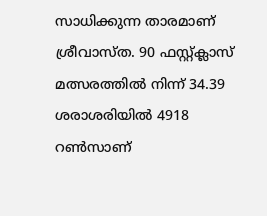സാധിക്കുന്ന താരമാണ് ശ്രീവാസ്ത. 90 ഫസ്റ്റ്ക്ലാസ് മത്സരത്തില്‍ നിന്ന് 34.39 ശരാശരിയില്‍ 4918 റണ്‍സാണ്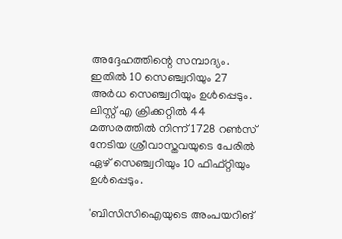അദ്ദേഹത്തിന്റെ സമ്പാദ്യം. ഇതില്‍ 10 സെഞ്ച്വറിയും 27 അര്‍ധ സെഞ്ച്വറിയും ഉള്‍പ്പെടും. ലിസ്റ്റ് എ ക്രിക്കറ്റില്‍ 44 മത്സരത്തില്‍ നിന്ന് 1728 റണ്‍സ് നേടിയ ശ്രീവാസ്തവയുടെ പേരില്‍ ഏഴ് സെഞ്ച്വറിയും 10 ഫിഫ്റ്റിയും ഉള്‍പ്പെടും.

'ബിസിസിഐയുടെ അംപയറിങ്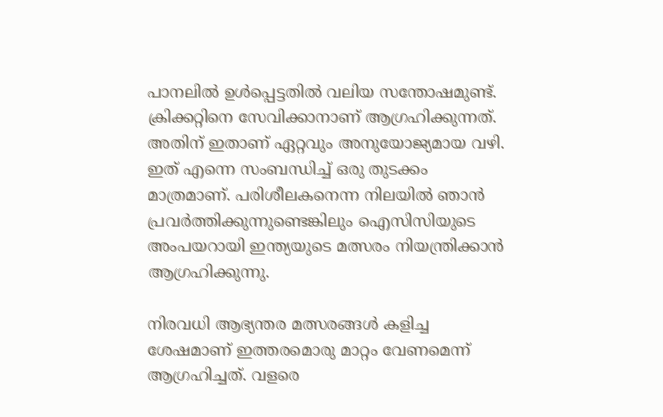പാനലില്‍ ഉള്‍പ്പെട്ടതില്‍ വലിയ സന്തോഷമുണ്ട്. ക്രിക്കറ്റിനെ സേവിക്കാനാണ് ആഗ്രഹിക്കുന്നത്. അതിന് ഇതാണ് ഏറ്റവും അനുയോജ്യമായ വഴി. ഇത് എന്നെ സംബന്ധിച്ച് ഒരു തുടക്കം മാത്രമാണ്. പരിശീലകനെന്ന നിലയില്‍ ഞാന്‍ പ്രവര്‍ത്തിക്കുന്നുണ്ടെങ്കിലും ഐസിസിയുടെ അംപയറായി ഇന്ത്യയുടെ മത്സരം നിയന്ത്രിക്കാന്‍ ആഗ്രഹിക്കുന്നു.

നിരവധി ആഭ്യന്തര മത്സരങ്ങള്‍ കളിച്ച ശേഷമാണ് ഇത്തരമൊരു മാറ്റം വേണമെന്ന് ആഗ്രഹിച്ചത്. വളരെ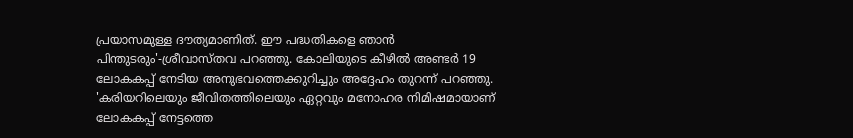പ്രയാസമുള്ള ദൗത്യമാണിത്. ഈ പദ്ധതികളെ ഞാന്‍ പിന്തുടരും'-ശ്രീവാസ്തവ പറഞ്ഞു. കോലിയുടെ കീഴില്‍ അണ്ടര്‍ 19 ലോകകപ്പ് നേടിയ അനുഭവത്തെക്കുറിച്ചും അദ്ദേഹം തുറന്ന് പറഞ്ഞു. 'കരിയറിലെയും ജീവിതത്തിലെയും ഏറ്റവും മനോഹര നിമിഷമായാണ് ലോകകപ്പ് നേട്ടത്തെ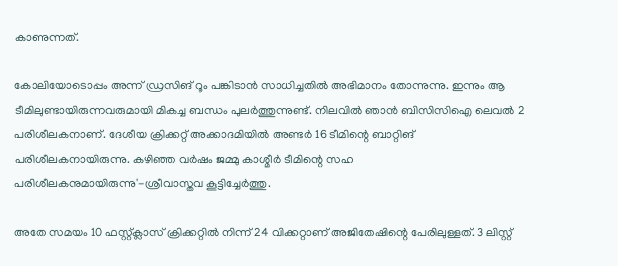കാണുന്നത്.

കോലിയോടൊപ്പം അന്ന് ഡ്രസിങ് റൂം പങ്കിടാന്‍ സാധിച്ചതില്‍ അഭിമാനം തോന്നുന്നു. ഇന്നും ആ ടീമിലുണ്ടായിരുന്നവരുമായി മികച്ച ബന്ധം പുലര്‍ത്തുന്നുണ്ട്. നിലവില്‍ ഞാന്‍ ബിസിസിഐ ലെവല്‍ 2 പരിശീലകനാണ്. ദേശീയ ക്രിക്കറ്റ് അക്കാദമിയില്‍ അണ്ടര്‍ 16 ടീമിന്റെ ബാറ്റിങ് പരിശീലകനായിരുന്നു. കഴിഞ്ഞ വര്‍ഷം ജമ്മു കാശ്മീര്‍ ടീമിന്റെ സഹ പരിശീലകനുമായിരുന്നു'-ശ്രീവാസ്തവ കൂട്ടിച്ചേര്‍ത്തു.

അതേ സമയം 10 ഫസ്റ്റ്ക്ലാസ് ക്രിക്കറ്റില്‍ നിന്ന് 24 വിക്കറ്റാണ് അജിതേഷിന്റെ പേരിലുള്ളത്. 3 ലിസ്റ്റ്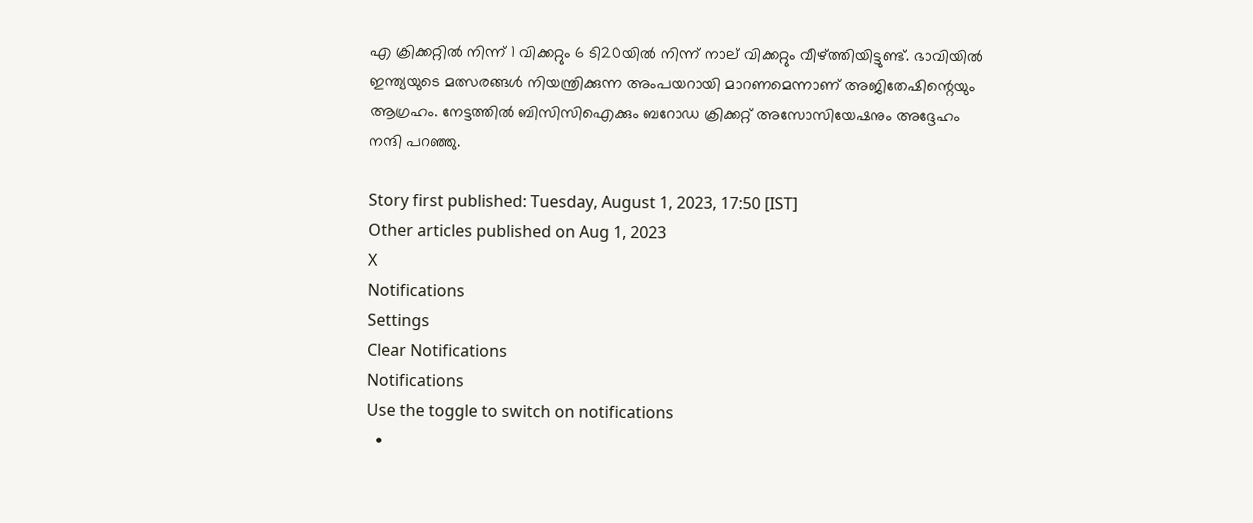എ ക്രിക്കറ്റില്‍ നിന്ന് 1 വിക്കറ്റും 6 ടി20യില്‍ നിന്ന് നാല് വിക്കറ്റും വീഴ്ത്തിയിട്ടുണ്ട്. ഭാവിയില്‍ ഇന്ത്യയുടെ മത്സരങ്ങള്‍ നിയന്ത്രിക്കുന്ന അംപയറായി മാറണമെന്നാണ് അജിതേഷിന്റെയും ആഗ്രഹം. നേട്ടത്തില്‍ ബിസിസിഐക്കും ബറോഡ ക്രിക്കറ്റ് അസോസിയേഷനും അദ്ദേഹം നന്ദി പറഞ്ഞു.

Story first published: Tuesday, August 1, 2023, 17:50 [IST]
Other articles published on Aug 1, 2023
X
Notifications
Settings
Clear Notifications
Notifications
Use the toggle to switch on notifications
  •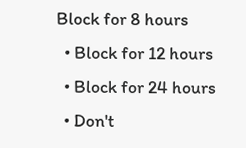Block for 8 hours
  • Block for 12 hours
  • Block for 24 hours
  • Don't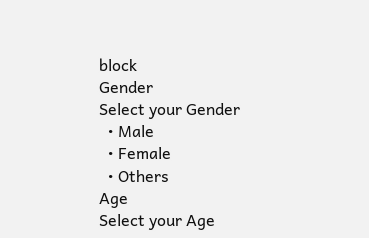block
Gender
Select your Gender
  • Male
  • Female
  • Others
Age
Select your Age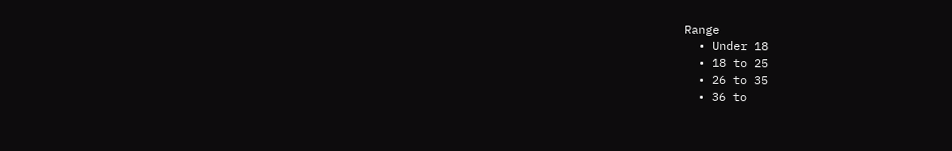Range
  • Under 18
  • 18 to 25
  • 26 to 35
  • 36 to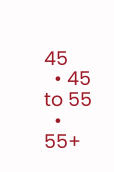45
  • 45 to 55
  • 55+